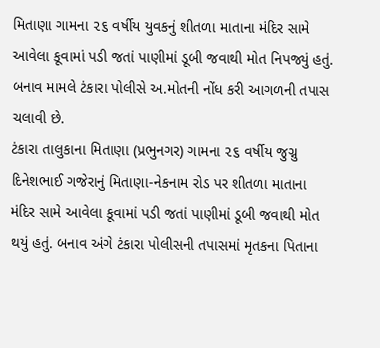મિતાણા ગામના ૨૬ વર્ષીય યુવકનું શીતળા માતાના મંદિર સામે આવેલા કૂવામાં પડી જતાં પાણીમાં ડૂબી જવાથી મોત નિપજ્યું હતું. બનાવ મામલે ટંકારા પોલીસે અ.મોતની નોંધ કરી આગળની તપાસ ચલાવી છે.
ટંકારા તાલુકાના મિતાણા (પ્રભુનગર) ગામના ૨૬ વર્ષીય જુગ્નુ દિનેશભાઈ ગજેરાનું મિતાણા-નેકનામ રોડ પર શીતળા માતાના મંદિર સામે આવેલા કૂવામાં પડી જતાં પાણીમાં ડૂબી જવાથી મોત થયું હતું. બનાવ અંગે ટંકારા પોલીસની તપાસમાં મૃતકના પિતાના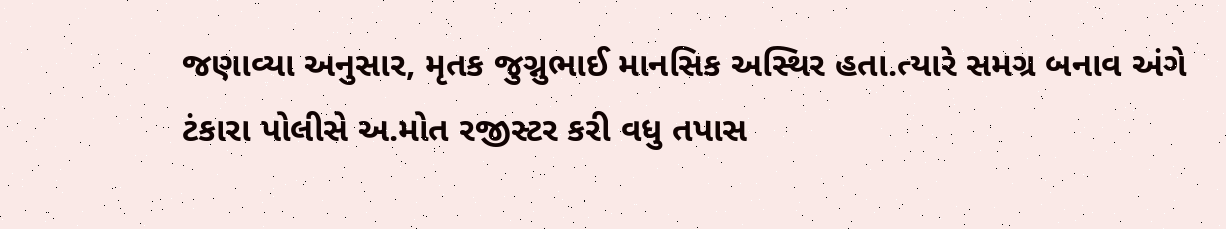જણાવ્યા અનુસાર, મૃતક જુગ્નુભાઈ માનસિક અસ્થિર હતા.ત્યારે સમગ્ર બનાવ અંગે ટંકારા પોલીસે અ.મોત રજીસ્ટર કરી વધુ તપાસ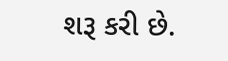શરૂ કરી છે.